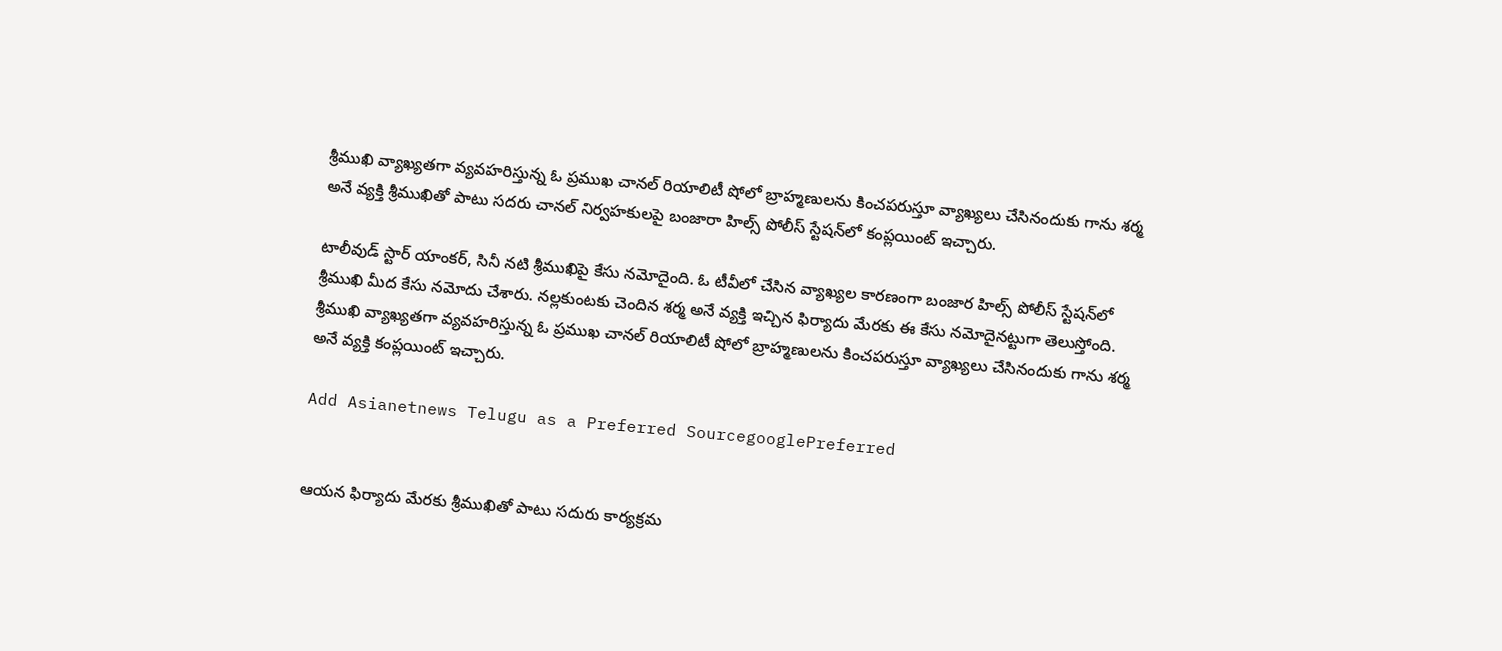శ్రీముఖి వ్యాఖ్యతగా వ్యవహరిస్తున్న ఓ ప్రముఖ చానల్‌ రియాలిటీ షోలో బ్రాహ్మణులను కించపరుస్తూ వ్యాఖ్యలు చేసినందుకు గాను శర్మ అనే వ్యక్తి శ్రీముఖితో పాటు సదరు చానల్ నిర్వహకులపై బంజారా హిల్స్‌ పోలీస్‌ స్టేషన్‌లో కంప్లయింట్ ఇచ్చారు.

టాలీవుడ్‌ స్టార్ యాంకర్‌, సినీ నటి శ్రీముఖిపై కేసు నమోదైంది. ఓ టీవీలో చేసిన వ్యాఖ్యల కారణంగా బంజార హిల్స్‌ పోలీస్‌ స్టేషన్‌లో శ్రీముఖి మీద కేసు నమోదు చేశారు. నల్లకుంటకు చెందిన శర్మ అనే వ్యక్తి ఇచ్చిన ఫిర్యాదు మేరకు ఈ కేసు నమోదైనట్టుగా తెలుస్తోంది. శ్రీముఖి వ్యాఖ్యతగా వ్యవహరిస్తున్న ఓ ప్రముఖ చానల్‌ రియాలిటీ షోలో బ్రాహ్మణులను కించపరుస్తూ వ్యాఖ్యలు చేసినందుకు గాను శర్మ అనే వ్యక్తి కంప్లయింట్ ఇచ్చారు.

Add Asianetnews Telugu as a Preferred SourcegooglePreferred


ఆయన ఫిర్యాదు మేరకు శ్రీముఖితో పాటు సదురు కార్యక్రమ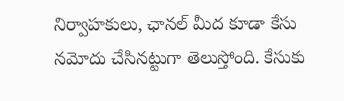నిర్వాహకులు, ఛానల్ మీద కూడా కేసు నమోదు చేసినట్టుగా తెలుస్తోంది. కేసుకు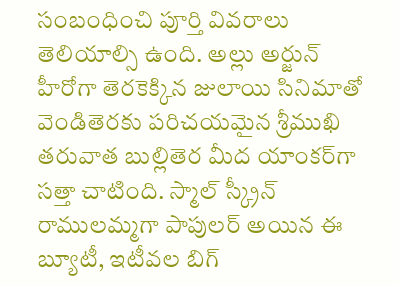సంబంధించి పూర్తి వివరాలు తెలియాల్సి ఉంది. అల్లు అర్జున్‌ హీరోగా తెరకెక్కిన జులాయి సినిమాతో వెండితెరకు పరిచయమైన శ్రీముఖి తరువాత బుల్లితెర మీద యాంకర్‌గా సత్తా చాటింది. స్మాల్‌ స్క్రీన్‌ రాములమ్మగా పాపులర్‌ అయిన ఈ బ్యూటీ, ఇటీవల బిగ్‌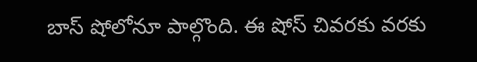బాస్‌ షోలోనూ పాల్గొంది. ఈ షోస్‌ చివరకు వరకు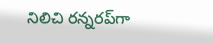నిలిచి రన్నరప్‌గా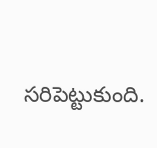సరిపెట్టుకుంది.